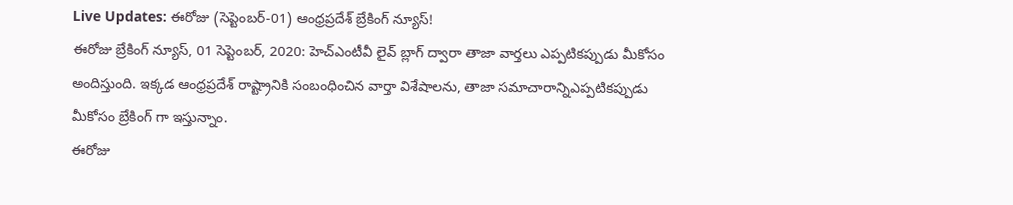Live Updates: ఈరోజు (సెప్టెంబర్-01) ఆంధ్రప్రదేశ్ బ్రేకింగ్ న్యూస్!
ఈరోజు బ్రేకింగ్ న్యూస్, 01 సెప్టెంబర్, 2020: హెచ్ఎంటీవీ లైవ్ బ్లాగ్ ద్వారా తాజా వార్తలు ఎప్పటికప్పుడు మీకోసం అందిస్తుంది. ఇక్కడ ఆంధ్రప్రదేశ్ రాష్ట్రానికి సంబంధించిన వార్తా విశేషాలను, తాజా సమాచారాన్నిఎప్పటికప్పుడు మీకోసం బ్రేకింగ్ గా ఇస్తున్నాం.
ఈరోజు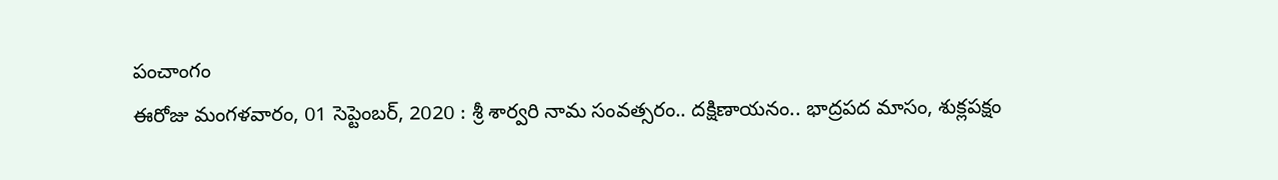పంచాంగం
ఈరోజు మంగళవారం, 01 సెప్టెంబర్, 2020 : శ్రీ శార్వరి నామ సంవత్సరం.. దక్షిణాయనం.. భాద్రపద మాసం, శుక్లపక్షం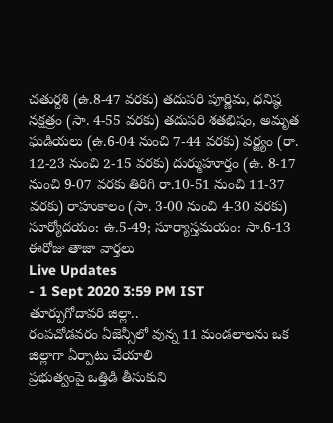చతుర్దశి (ఉ.8-47 వరకు) తదుపరి పూర్ణిమ, ధనిష్ఠ నక్షత్రం (సా. 4-55 వరకు) తదుపరి శతభిషం, అమృత ఘడియలు (ఉ.6-04 నుంచి 7-44 వరకు) వర్జ్యం (రా. 12-23 నుంచి 2-15 వరకు) దుర్ముహూర్తం (ఉ. 8-17 నుంచి 9-07 వరకు తిరిగి రా.10-51 నుంచి 11-37 వరకు) రాహుకాలం (సా. 3-00 నుంచి 4-30 వరకు) సూర్యోదయం: ఉ.5-49; సూర్యాస్తమయం: సా.6-13
ఈరోజు తాజా వార్తలు
Live Updates
- 1 Sept 2020 3:59 PM IST
తూర్పుగోదావరి జిల్లా..
రంపచోడవరం ఏజెన్సీలో వున్న 11 మండలాలను ఒక జిల్లాగా ఏర్పాటు చేయాలి
ప్రభుత్వంపై ఒత్తిడి తీసుకుని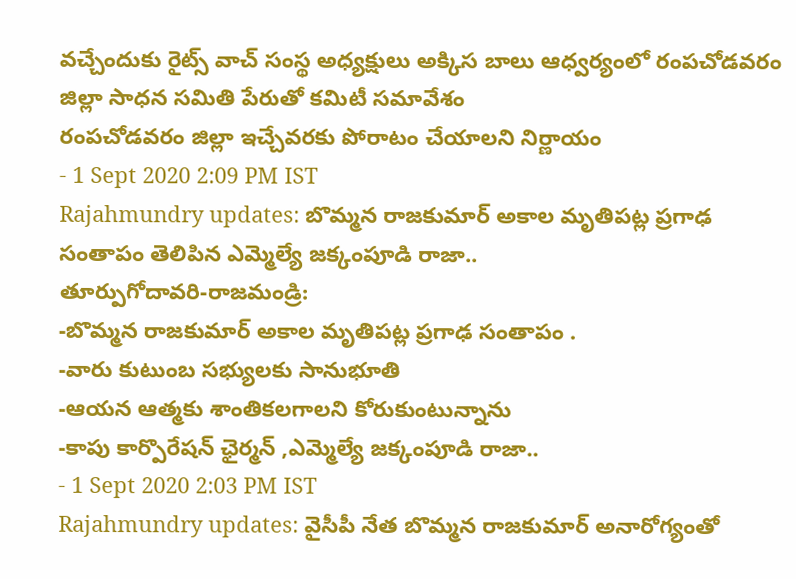వచ్చేందుకు రైట్స్ వాచ్ సంస్థ అధ్యక్షులు అక్కిస బాలు ఆధ్వర్యంలో రంపచోడవరం జిల్లా సాధన సమితి పేరుతో కమిటీ సమావేశం
రంపచోడవరం జిల్లా ఇచ్చేవరకు పోరాటం చేయాలని నిర్ణాయం
- 1 Sept 2020 2:09 PM IST
Rajahmundry updates: బొమ్మన రాజకుమార్ అకాల మృతిపట్ల ప్రగాఢ సంతాపం తెలిపిన ఎమ్మెల్యే జక్కంపూడి రాజా..
తూర్పుగోదావరి-రాజమండ్రి:
-బొమ్మన రాజకుమార్ అకాల మృతిపట్ల ప్రగాఢ సంతాపం .
-వారు కుటుంబ సభ్యులకు సానుభూతి
-ఆయన ఆత్మకు శాంతికలగాలని కోరుకుంటున్నాను
-కాపు కార్పొరేషన్ ఛైర్మన్ ,ఎమ్మెల్యే జక్కంపూడి రాజా..
- 1 Sept 2020 2:03 PM IST
Rajahmundry updates: వైసీపీ నేత బొమ్మన రాజకుమార్ అనారోగ్యంతో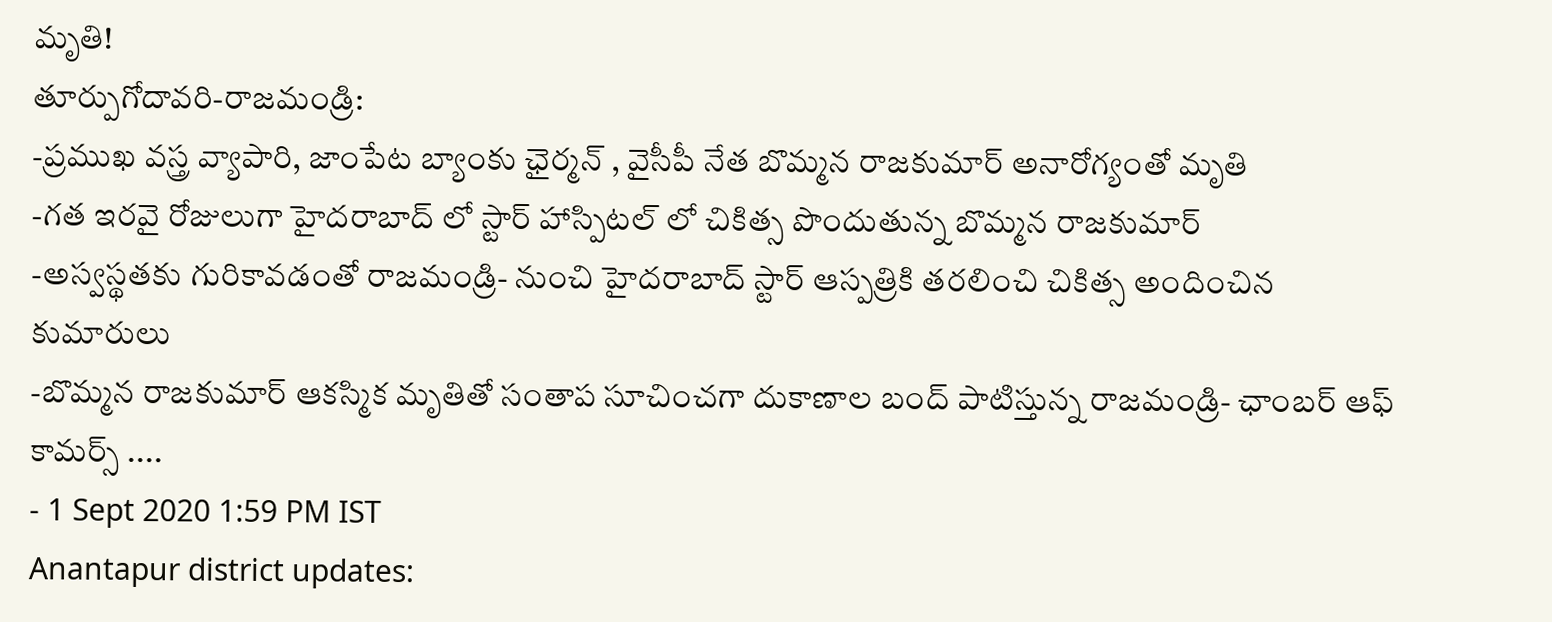మృతి!
తూర్పుగోదావరి-రాజమండ్రి:
-ప్రముఖ వస్త్ర వ్యాపారి, జాంపేట బ్యాంకు ఛైర్మన్ , వైసీపీ నేత బొమ్మన రాజకుమార్ అనారోగ్యంతో మృతి
-గత ఇరవై రోజులుగా హైదరాబాద్ లో స్టార్ హాస్పిటల్ లో చికిత్స పొందుతున్న బొమ్మన రాజకుమార్
-అస్వస్థతకు గురికావడంతో రాజమండ్రి- నుంచి హైదరాబాద్ స్టార్ ఆస్పత్రికి తరలించి చికిత్స అందించిన కుమారులు
-బొమ్మన రాజకుమార్ ఆకస్మిక మృతితో సంతాప సూచించగా దుకాణాల బంద్ పాటిస్తున్న రాజమండ్రి- ఛాంబర్ ఆఫ్ కామర్స్ ....
- 1 Sept 2020 1:59 PM IST
Anantapur district updates: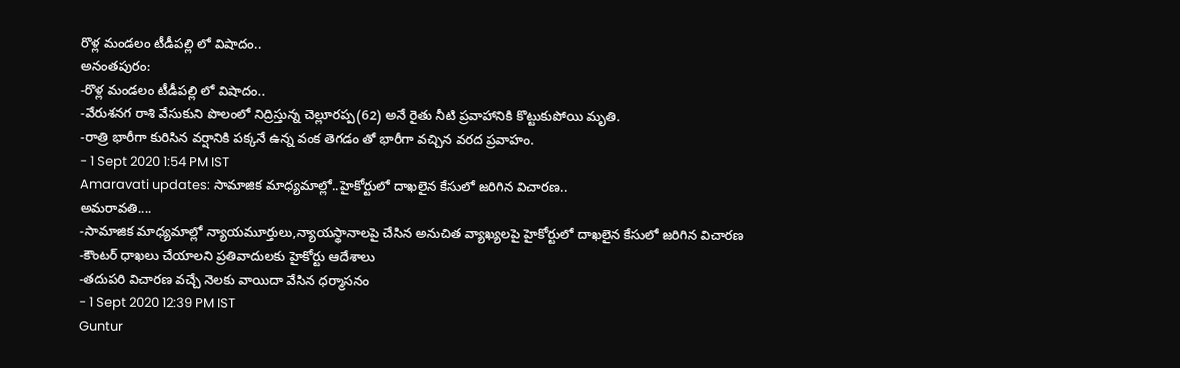రొళ్ల మండలం టీడీపల్లి లో విషాదం..
అనంతపురం:
-రొళ్ల మండలం టీడీపల్లి లో విషాదం..
-వేరుశనగ రాశి వేసుకుని పొలంలో నిద్రిస్తున్న చెల్లూరప్ప(62) అనే రైతు నీటి ప్రవాహానికి కొట్టుకుపోయి మృతి.
-రాత్రి భారీగా కురిసిన వర్షానికి పక్కనే ఉన్న వంక తెగడం తో భారీగా వచ్చిన వరద ప్రవాహం.
- 1 Sept 2020 1:54 PM IST
Amaravati updates: సామాజిక మాధ్యమాల్లో..హైకోర్టులో దాఖలైన కేసులో జరిగిన విచారణ..
అమరావతి....
-సామాజిక మాధ్యమాల్లో న్యాయమూర్తులు,న్యాయస్థానాలపై చేసిన అనుచిత వ్యాఖ్యలపై హైకోర్టులో దాఖలైన కేసులో జరిగిన విచారణ
-కౌంటర్ ధాఖలు చేయాలని ప్రతివాదులకు హైకోర్టు ఆదేశాలు
-తదుపరి విచారణ వచ్చే నెలకు వాయిదా వేసిన ధర్మాసనం
- 1 Sept 2020 12:39 PM IST
Guntur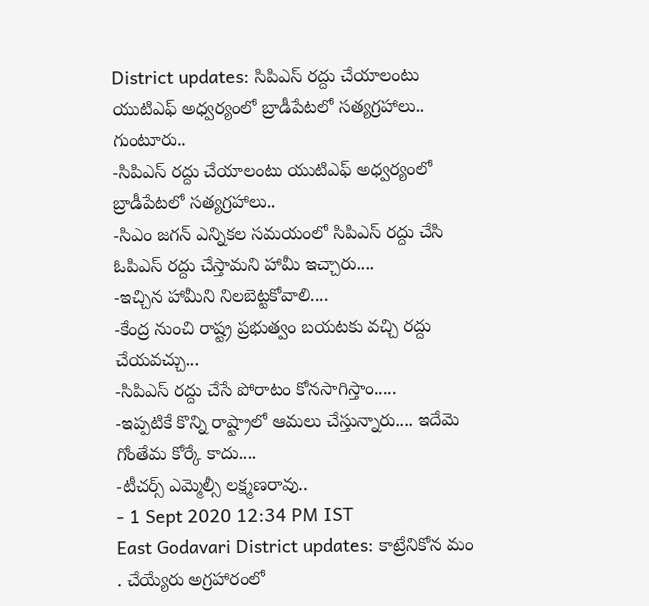District updates: సిపిఎస్ రద్దు చేయాలంటు యుటిఎఫ్ అధ్వర్యంలో బ్రాడీపేటలో సత్యగ్రహాలు..
గుంటూరు..
-సిపిఎస్ రద్దు చేయాలంటు యుటిఎఫ్ అధ్వర్యంలో బ్రాడీపేటలో సత్యగ్రహాలు..
-సిఎం జగన్ ఎన్నికల సమయంలో సిపిఎస్ రద్దు చేసి ఓపిఎస్ రద్దు చేస్తామని హామీ ఇచ్చారు....
-ఇచ్చిన హామీని నిలబెట్టకోవాలి....
-కేంద్ర నుంచి రాష్ట్ర ప్రభుత్వం బయటకు వచ్చి రద్దు చేయవచ్చు...
-సిపిఎస్ రద్దు చేసే పోరాటం కోనసాగిస్తాం.....
-ఇప్పటికే కొన్ని రాష్ట్రాలో ఆమలు చేస్తున్నారు.... ఇదేమె గోంతేమ కోర్కే కాదు....
-టీచర్స్ ఎమ్మెల్సీ లక్ష్మణరావు..
- 1 Sept 2020 12:34 PM IST
East Godavari District updates: కాట్రేనికోన మం . చేయ్యేరు అగ్రహారంలో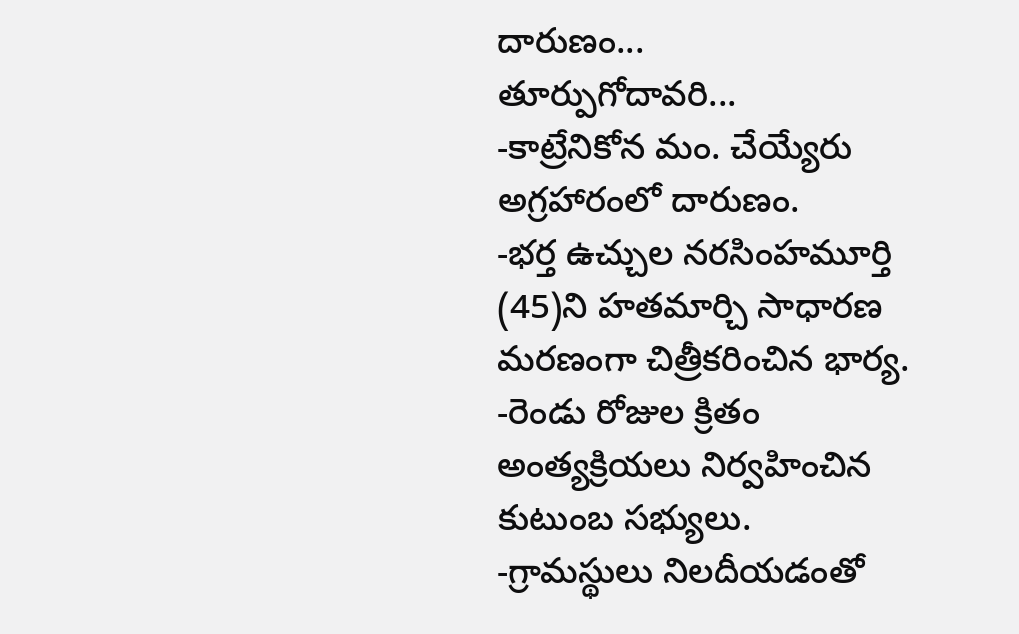దారుణం...
తూర్పుగోదావరి...
-కాట్రేనికోన మం. చేయ్యేరు అగ్రహారంలో దారుణం.
-భర్త ఉచ్చుల నరసింహమూర్తి (45)ని హతమార్చి సాధారణ మరణంగా చిత్రీకరించిన భార్య.
-రెండు రోజుల క్రితం అంత్యక్రియలు నిర్వహించిన కుటుంబ సభ్యులు.
-గ్రామస్థులు నిలదీయడంతో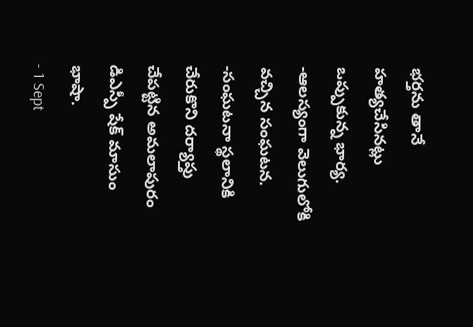భర్తను తానే హత్యచేసినట్లు ఒప్పుకున్న భార్య.
-ఆలస్యంగా వెలుగులోకి వచ్చిన సంఘటన.
-సంఘటనా స్థలానికి చేరుకొని దర్యాప్తు చేపట్టిన అమలాపురం డిఎస్పీ షేక్ మాసుం భాషా.
- 1 Sept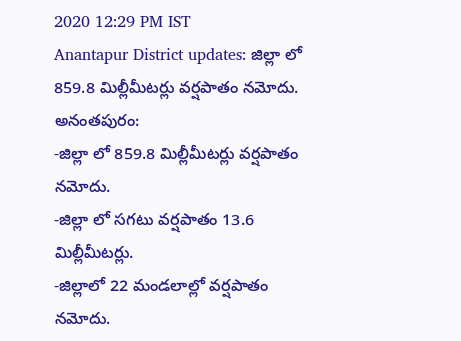2020 12:29 PM IST
Anantapur District updates: జిల్లా లో 859.8 మిల్లీమీటర్లు వర్షపాతం నమోదు.
అనంతపురం:
-జిల్లా లో 859.8 మిల్లీమీటర్లు వర్షపాతం నమోదు.
-జిల్లా లో సగటు వర్షపాతం 13.6 మిల్లీమీటర్లు.
-జిల్లాలో 22 మండలాల్లో వర్షపాతం నమోదు.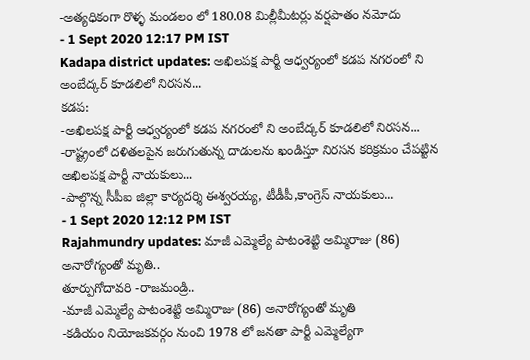-అత్యధికంగా రొళ్ళ మండలం లో 180.08 మిల్లీమీటర్లు వర్షపాతం నమోదు
- 1 Sept 2020 12:17 PM IST
Kadapa district updates: అఖిలపక్ష పార్టీ ఆధ్వర్యంలో కడప నగరంలో ని అంబేద్కర్ కూడలిలో నిరసన...
కడప:
-అఖిలపక్ష పార్టీ ఆధ్వర్యంలో కడప నగరంలో ని అంబేద్కర్ కూడలిలో నిరసన...
-రాష్ట్రంలో దళితలపైన జరుగుతున్న దాడులను ఖండిస్తూ నిరసన కరిక్రమం చేపట్టిన అఖిలపక్ష పార్టీ నాయకులు...
-పాల్గొన్న సీపీఐ జిల్లా కార్యదర్శి ఈశ్వరయ్య, టీడీపీ,కాంగ్రెస్ నాయకులు...
- 1 Sept 2020 12:12 PM IST
Rajahmundry updates: మాజీ ఎమ్మెల్యే పాటంశెట్టి అమ్మిరాజు (86) అనారోగ్యంతో మృతి..
తూర్పుగోదావరి -రాజమండ్రి..
-మాజీ ఎమ్మెల్యే పాటంశెట్టి అమ్మిరాజు (86) అనారోగ్యంతో మృతి
-కడియం నియోజకవర్గం నుంచి 1978 లో జనతా పార్టీ ఎమ్మెల్యేగా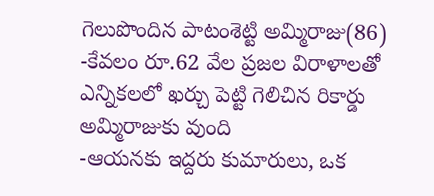గెలుపొందిన పాటంశెట్టి అమ్మిరాజు(86)
-కేవలం రూ.62 వేల ప్రజల విరాళాలతో ఎన్నికలలో ఖర్చు పెట్టి గెలిచిన రికార్డు అమ్మిరాజుకు వుంది
-ఆయనకు ఇద్దరు కుమారులు, ఒక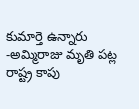కుమార్తె ఉన్నారు
-అమ్మిరాజు మృతి పట్ల రాష్ట్ర కాపు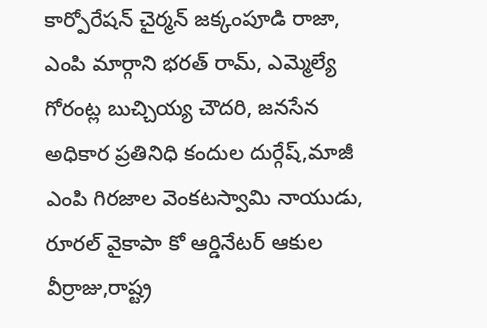కార్పోరేషన్ చైర్మన్ జక్కంపూడి రాజా, ఎంపి మార్గాని భరత్ రామ్, ఎమ్మెల్యే గోరంట్ల బుచ్చియ్య చౌదరి, జనసేన అధికార ప్రతినిధి కందుల దుర్గేష్,మాజీ ఎంపి గిరజాల వెంకటస్వామి నాయుడు, రూరల్ వైకాపా కో ఆర్డినేటర్ ఆకుల వీర్రాజు,రాష్ట్ర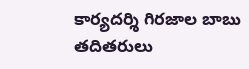కార్యదర్శి గిరజాల బాబు తదితరులు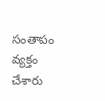సంతాపం వ్యక్తం చేశారు